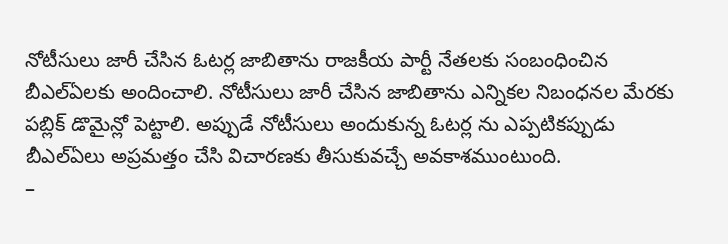నోటీసులు జారీ చేసిన ఓటర్ల జాబితాను రాజకీయ పార్టీ నేతలకు సంబంధించిన బీఎల్ఏలకు అందించాలి. నోటీసులు జారీ చేసిన జాబితాను ఎన్నికల నిబంధనల మేరకు పబ్లిక్ డొమైన్లో పెట్టాలి. అప్పుడే నోటీసులు అందుకున్న ఓటర్ల ను ఎప్పటికప్పుడు బీఎల్ఏలు అప్రమత్తం చేసి విచారణకు తీసుకువచ్చే అవకాశముంటుంది.
–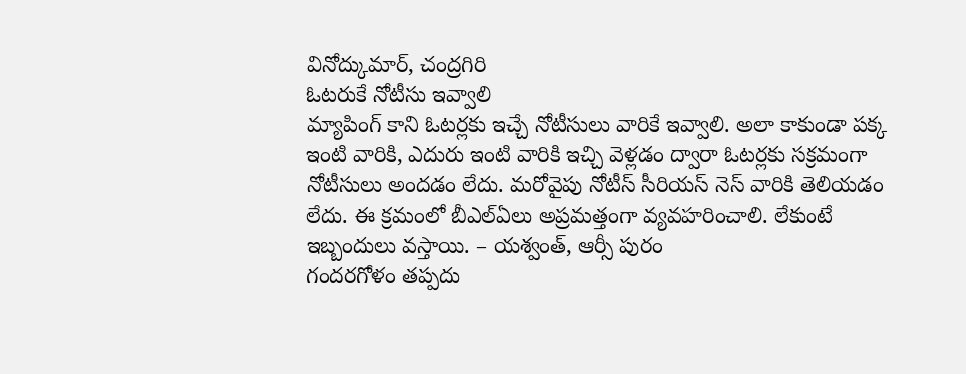వినోద్కుమార్, చంద్రగిరి
ఓటరుకే నోటీసు ఇవ్వాలి
మ్యాపింగ్ కాని ఓటర్లకు ఇచ్చే నోటీసులు వారికే ఇవ్వాలి. అలా కాకుండా పక్క ఇంటి వారికి, ఎదురు ఇంటి వారికి ఇచ్చి వెళ్లడం ద్వారా ఓటర్లకు సక్రమంగా నోటీసులు అందడం లేదు. మరోవైపు నోటీస్ సీరియస్ నెస్ వారికి తెలియడం లేదు. ఈ క్రమంలో బీఎల్ఏలు అప్రమత్తంగా వ్యవహరించాలి. లేకుంటే ఇబ్బందులు వస్తాయి. – యశ్వంత్, ఆర్సీ పురం
గందరగోళం తప్పదు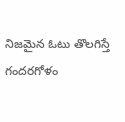నిజమైన ఓటు తొలగిస్తే గందరగోళం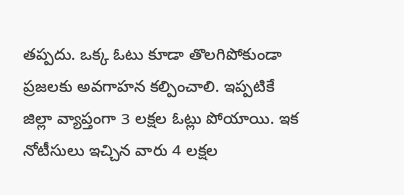తప్పదు. ఒక్క ఓటు కూడా తొలగిపోకుండా ప్రజలకు అవగాహన కల్పించాలి. ఇప్పటికే జిల్లా వ్యాప్తంగా 3 లక్షల ఓట్లు పోయాయి. ఇక నోటీసులు ఇచ్చిన వారు 4 లక్షల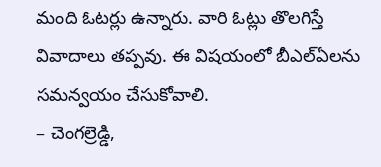మంది ఓటర్లు ఉన్నారు. వారి ఓట్లు తొలగిస్తే వివాదాలు తప్పవు. ఈ విషయంలో బీఎల్ఏలను సమన్వయం చేసుకోవాలి.
– చెంగల్రెడ్డి,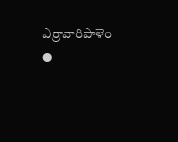ఎర్రావారిపాళెం
●